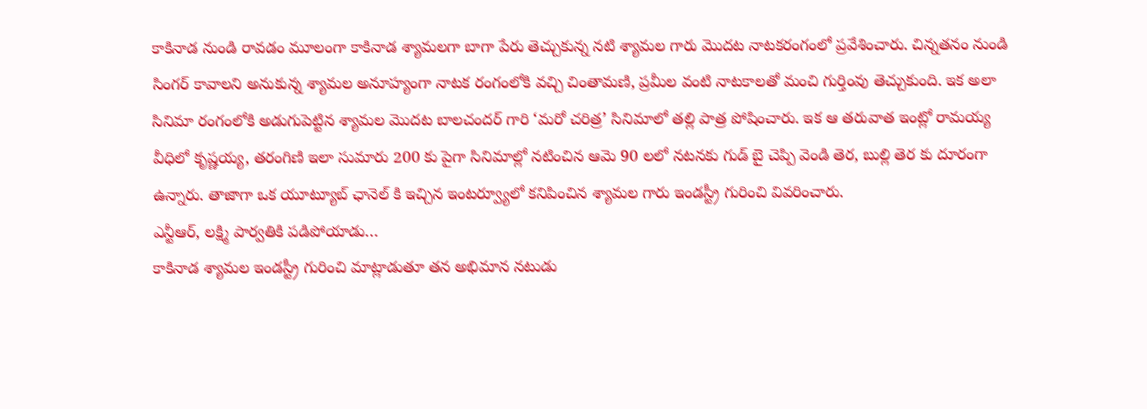కాకినాడ నుండి రావడం మూలంగా కాకినాడ శ్యామలగా బాగా పేరు తెచ్చుకున్న నటి శ్యామల గారు మొదట నాటకరంగంలో ప్రవేశించారు. చిన్నతనం నుండి సింగర్ కావాలని అనుకున్న శ్యామల అనూహ్యంగా నాటక రంగంలోకి వచ్చి చింతామణి, ప్రమీల వంటి నాటకాలతో మంచి గుర్తింవు తెచ్చుకుంది. ఇక అలా సినిమా రంగంలోకి అడుగుపెట్టిన శ్యామల మొదట బాలచందర్ గారి ‘మరో చరిత్ర’ సినిమాలో తల్లి పాత్ర పోషించారు. ఇక ఆ తరువాత ఇంట్లో రామయ్య వీధిలో కృష్ణయ్య, తరంగిణి ఇలా సుమారు 200 కు పైగా సినిమాల్లో నటించిన ఆమె 90 లలో నటనకు గుడ్ బై చెప్పి వెండి తెర, బుల్లి తెర కు దూరంగా ఉన్నారు. తాజాగా ఒక యూట్యూబ్ ఛానెల్ కి ఇచ్చిన ఇంటర్వ్యూలో కనిపించిన శ్యామల గారు ఇండస్ట్రీ గురించి వివరించారు.
ఎన్టీఆర్, లక్ష్మి పార్వతికి పడిపోయాడు…
కాకినాడ శ్యామల ఇండస్ట్రీ గురించి మాట్లాడుతూ తన అభిమాన నటుడు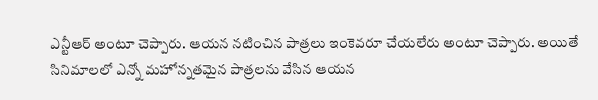ఎన్టీఆర్ అంటూ చెప్పారు. ఆయన నటించిన పాత్రలు ఇంకెవరూ చేయలేరు అంటూ చెప్పారు. అయితే సినిమాలలో ఎన్నో మహోన్నతమైన పాత్రలను వేసిన ఆయన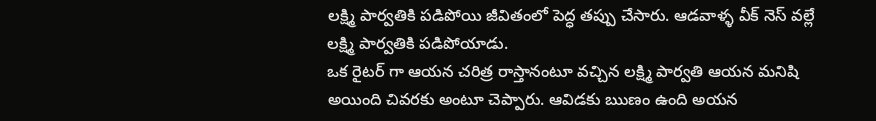లక్ష్మి పార్వతికి పడిపోయి జీవితంలో పెద్ధ తప్పు చేసారు. ఆడవాళ్ళ వీక్ నెస్ వల్లే లక్ష్మి పార్వతికి పడిపోయాడు.
ఒక రైటర్ గా ఆయన చరిత్ర రాస్తానంటూ వచ్చిన లక్ష్మి పార్వతి ఆయన మనిషి అయింది చివరకు అంటూ చెప్పారు. ఆవిడకు ఋణం ఉంది అయన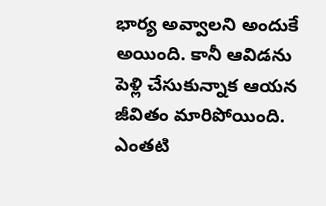భార్య అవ్వాలని అందుకే అయింది. కానీ ఆవిడను పెళ్లి చేసుకున్నాక ఆయన జీవితం మారిపోయింది. ఎంతటి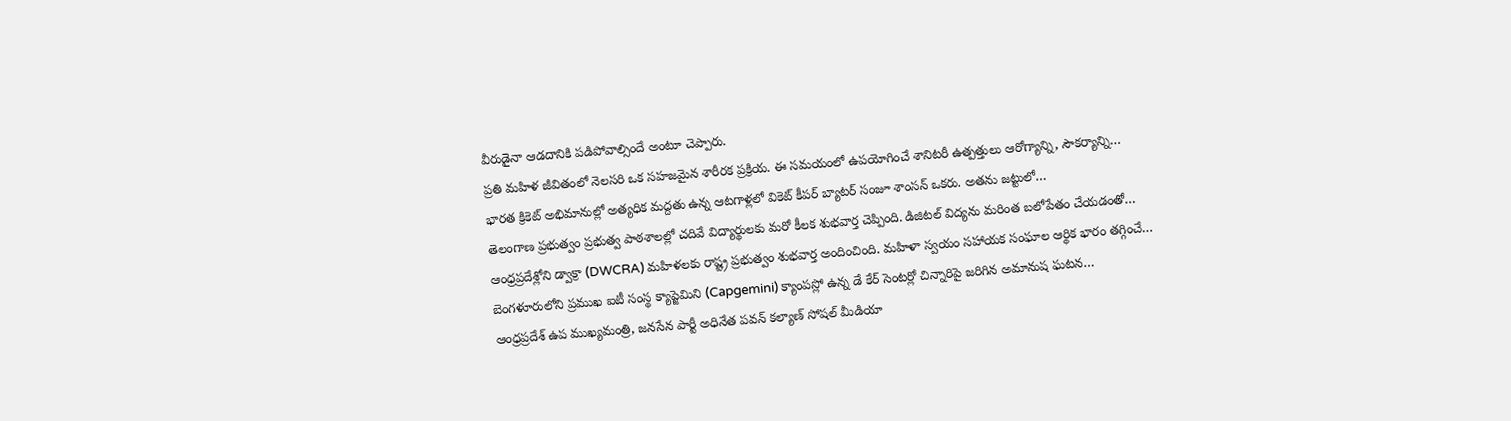వీరుడైనా ఆడదానికి పడిపోవాల్సిందే అంటూ చెప్పారు.
ప్రతి మహిళ జీవితంలో నెలసరి ఒక సహజమైన శారీరక ప్రక్రియ. ఈ సమయంలో ఉపయోగించే శానిటరీ ఉత్పత్తులు ఆరోగ్యాన్ని, సౌకర్యాన్ని…
భారత క్రికెట్ అభిమానుల్లో అత్యధిక మద్దతు ఉన్న ఆటగాళ్లలో వికెట్ కీపర్ బ్యాటర్ సంజూ శాంసన్ ఒకరు. అతను జట్టులో…
తెలంగాణ ప్రభుత్వం ప్రభుత్వ పాఠశాలల్లో చదివే విద్యార్థులకు మరో కీలక శుభవార్త చెప్పింది. డిజిటల్ విద్యను మరింత బలోపేతం చేయడంతో…
ఆంధ్రప్రదేశ్లోని డ్వాక్రా (DWCRA) మహిళలకు రాష్ట్ర ప్రభుత్వం శుభవార్త అందించింది. మహిళా స్వయం సహాయక సంఘాల ఆర్థిక భారం తగ్గించే…
బెంగళూరులోని ప్రముఖ ఐటీ సంస్థ క్యాప్జెమిని (Capgemini) క్యాంపస్లో ఉన్న డే కేర్ సెంటర్లో చిన్నారిపై జరిగిన అమానుష ఘటన…
ఆంధ్రప్రదేశ్ ఉప ముఖ్యమంత్రి, జనసేన పార్టీ అధినేత పవన్ కల్యాణ్ సోషల్ మీడియా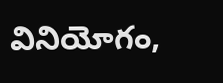వినియోగం,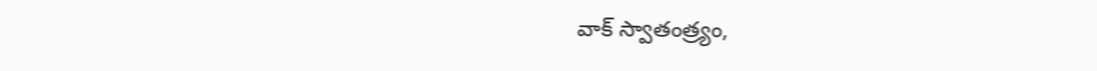వాక్ స్వాతంత్ర్యం,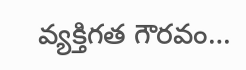వ్యక్తిగత గౌరవం…